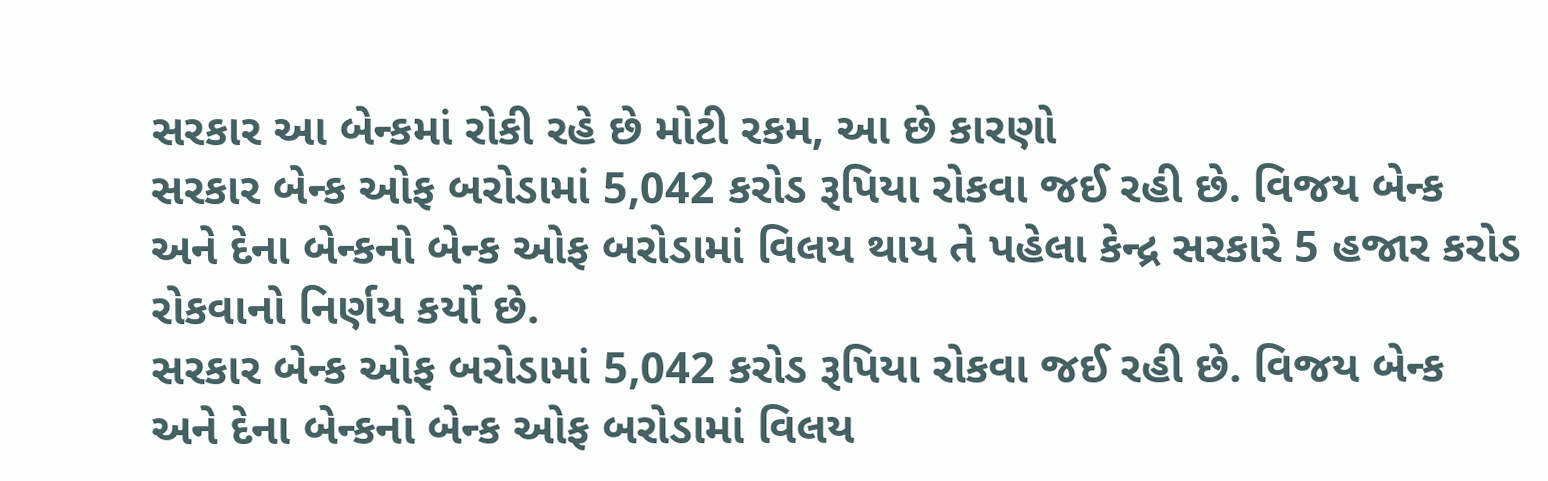સરકાર આ બેન્કમાં રોકી રહે છે મોટી રકમ, આ છે કારણો
સરકાર બેન્ક ઓફ બરોડામાં 5,042 કરોડ રૂપિયા રોકવા જઈ રહી છે. વિજય બેન્ક અને દેના બેન્કનો બેન્ક ઓફ બરોડામાં વિલય થાય તે પહેલા કેન્દ્ર સરકારે 5 હજાર કરોડ રોકવાનો નિર્ણય કર્યો છે.
સરકાર બેન્ક ઓફ બરોડામાં 5,042 કરોડ રૂપિયા રોકવા જઈ રહી છે. વિજય બેન્ક અને દેના બેન્કનો બેન્ક ઓફ બરોડામાં વિલય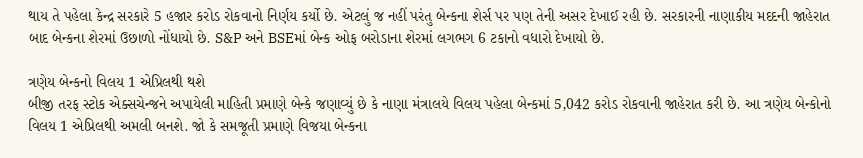થાય તે પહેલા કેન્દ્ર સરકારે 5 હજાર કરોડ રોકવાનો નિર્ણય કર્યો છે. એટલું જ નહીં પરંતુ બેન્કના શેર્સ પર પણ તેની અસર દેખાઈ રહી છે. સરકારની નાણાકીય મદદની જાહેરાત બાદ બેન્કના શેરમાં ઉછાળો નોંધાયો છે. S&P અને BSEમાં બેન્ક ઓફ બરોડાના શેરમાં લગભગ 6 ટકાનો વધારો દેખાયો છે.

ત્રણેય બેન્કનો વિલય 1 એપ્રિલથી થશે
બીજી તરફ સ્ટોક એક્સચેન્જને અપાયેલી માહિતી પ્રમાણે બેન્કે જણાવ્યું છે કે નાણા મંત્રાલયે વિલય પહેલા બેન્કમાં 5,042 કરોડ રોકવાની જાહેરાત કરી છે. આ ત્રણેય બેન્કોનો વિલય 1 એપ્રિલથી અમલી બનશે. જો કે સમજૂતી પ્રમાણે વિજયા બેન્કના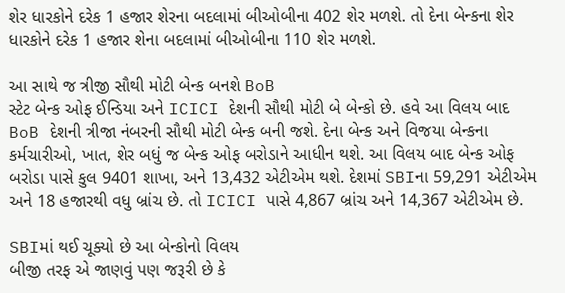શેર ધારકોને દરેક 1 હજાર શેરના બદલામાં બીઓબીના 402 શેર મળશે. તો દેના બેન્કના શેર ધારકોને દરેક 1 હજાર શેના બદલામાં બીઓબીના 110 શેર મળશે.

આ સાથે જ ત્રીજી સૌથી મોટી બેન્ક બનશે BoB
સ્ટેટ બેન્ક ઓફ ઈન્ડિયા અને ICICI દેશની સૌથી મોટી બે બેન્કો છે. હવે આ વિલય બાદ BoB દેશની ત્રીજા નંબરની સૌથી મોટી બેન્ક બની જશે. દેના બેન્ક અને વિજયા બેન્કના કર્મચારીઓ, ખાત, શેર બધું જ બેન્ક ઓફ બરોડાને આધીન થશે. આ વિલય બાદ બેન્ક ઓફ બરોડા પાસે કુલ 9401 શાખા, અને 13,432 એટીએમ થશે. દેશમાં SBIના 59,291 એટીએમ અને 18 હજારથી વધુ બ્રાંચ છે. તો ICICI પાસે 4,867 બ્રાંચ અને 14,367 એટીએમ છે.

SBIમાં થઈ ચૂક્યો છે આ બેન્કોનો વિલય
બીજી તરફ એ જાણવું પણ જરૂરી છે કે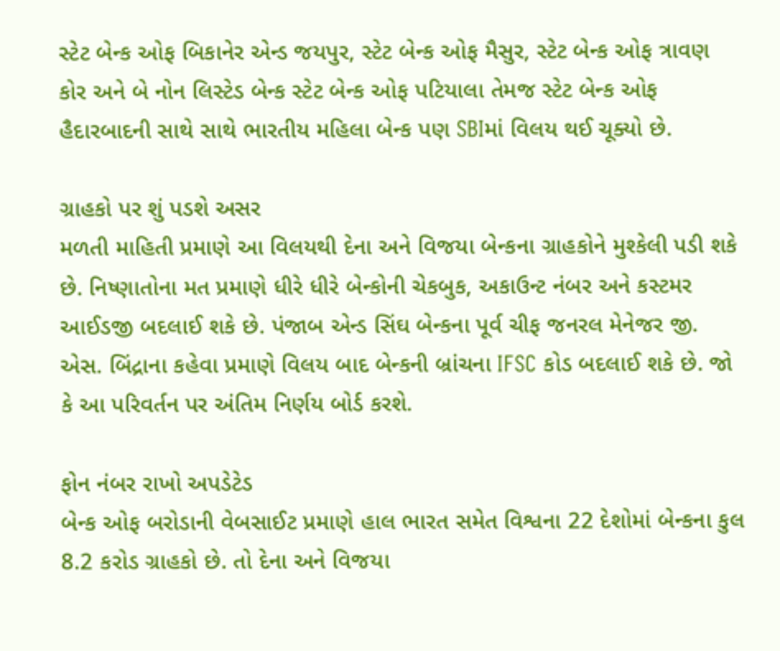સ્ટેટ બેન્ક ઓફ બિકાનેર એન્ડ જયપુર, સ્ટેટ બેન્ક ઓફ મૈસુર, સ્ટેટ બેન્ક ઓફ ત્રાવણ કોર અને બે નોન લિસ્ટેડ બેન્ક સ્ટેટ બેન્ક ઓફ પટિયાલા તેમજ સ્ટેટ બેન્ક ઓફ હૈદારબાદની સાથે સાથે ભારતીય મહિલા બેન્ક પણ SBIમાં વિલય થઈ ચૂક્યો છે.

ગ્રાહકો પર શું પડશે અસર
મળતી માહિતી પ્રમાણે આ વિલયથી દેના અને વિજયા બેન્કના ગ્રાહકોને મુશ્કેલી પડી શકે છે. નિષ્ણાતોના મત પ્રમાણે ધીરે ધીરે બેન્કોની ચેકબુક, અકાઉન્ટ નંબર અને કસ્ટમર આઈડજી બદલાઈ શકે છે. પંજાબ એન્ડ સિંઘ બેન્કના પૂર્વ ચીફ જનરલ મેનેજર જી. એસ. બિંદ્રાના કહેવા પ્રમાણે વિલય બાદ બેન્કની બ્રાંચના IFSC કોડ બદલાઈ શકે છે. જો કે આ પરિવર્તન પર અંતિમ નિર્ણય બોર્ડ કરશે.

ફોન નંબર રાખો અપડેટેડ
બેન્ક ઓફ બરોડાની વેબસાઈટ પ્રમાણે હાલ ભારત સમેત વિશ્વના 22 દેશોમાં બેન્કના કુલ 8.2 કરોડ ગ્રાહકો છે. તો દેના અને વિજયા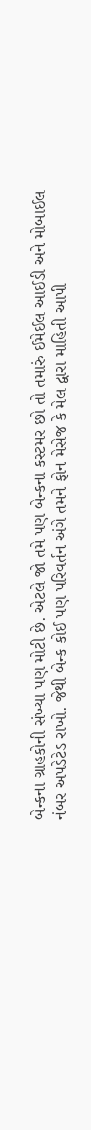બેન્કના ગ્રાહકોની સંખ્યા પણ મોટી છે. એટલે જો તમે પણ બેન્કના કસ્ટમર છો તો તમારું ઈમેઈલ આઈડી અને મોબાઈલ નંબર અપડેટેડ રાખો. જેથી બેન્ક કોઈ પણ પરિવર્તન અંગે તમને ફોન મેસેજ કે મેલ દ્વારા માહિતી આપી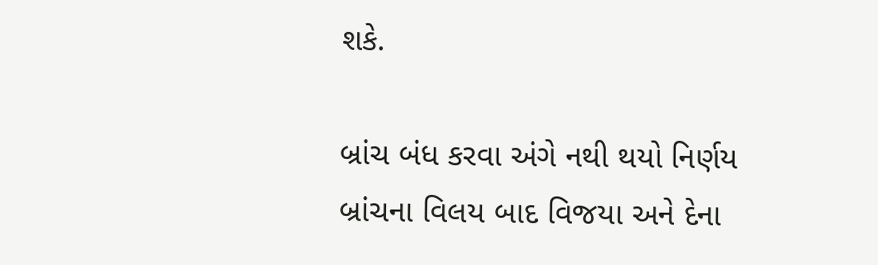શકે.

બ્રાંચ બંધ કરવા અંગે નથી થયો નિર્ણય
બ્રાંચના વિલય બાદ વિજયા અને દેના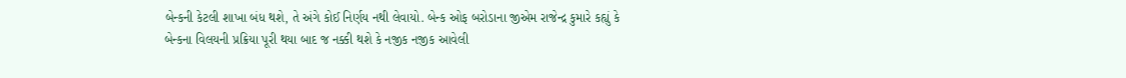બેન્કની કેટલી શાખા બંધ થશે, તે અંગે કોઈ નિર્ણય નથી લેવાયો. બેન્ક ઓફ બરોડાના જીએમ રાજેન્દ્ર કુમારે કહ્યું કે બેન્કના વિલયની પ્રક્રિયા પૂરી થયા બાદ જ નક્કી થશે કે નજીક નજીક આવેલી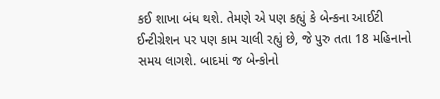કઈ શાખા બંધ થશે. તેમણે એ પણ કહ્યું કે બેન્કના આઈટી ઈન્ટીગ્રેશન પર પણ કામ ચાલી રહ્યું છે, જે પુરુ તતા 18 મહિનાનો સમય લાગશે. બાદમાં જ બેન્કોનો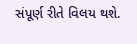સંપૂર્ણ રીતે વિલય થશે.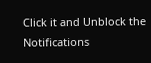Click it and Unblock the Notifications